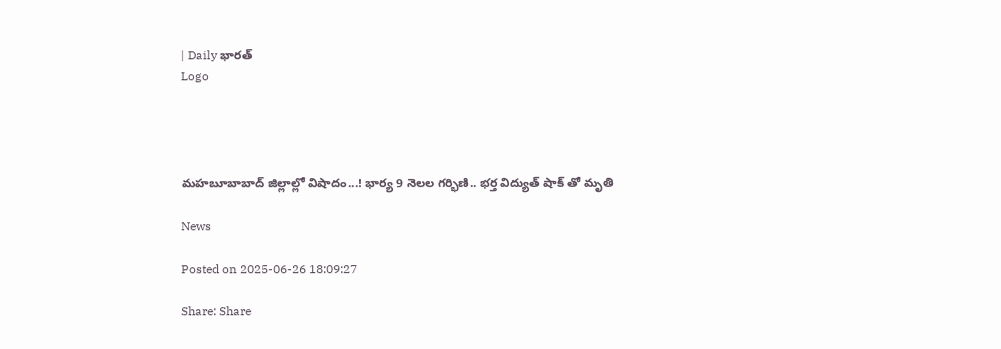| Daily భారత్
Logo




మహబూబాబాద్ జిల్లాల్లో విషాదం...! భార్య 9 నెలల గర్భిణి.. భర్త విద్యుత్ షాక్ తో మృతి

News

Posted on 2025-06-26 18:09:27

Share: Share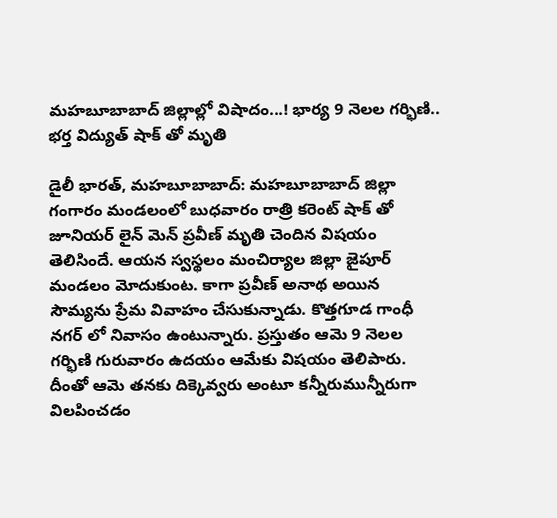మహబూబాబాద్ జిల్లాల్లో విషాదం...! భార్య 9 నెలల గర్భిణి.. భర్త విద్యుత్ షాక్ తో మృతి

డైలీ భారత్, మహబూబాబాద్: మహబూబాబాద్ జిల్లా గంగారం మండలంలో బుధవారం రాత్రి కరెంట్ షాక్ తో జూనియర్ లైన్ మెన్ ప్రవీణ్ మృతి చెందిన విషయం తెలిసిందే. ఆయన స్వస్థలం మంచిర్యాల జిల్లా జైపూర్ మండలం మోదుకుంట. కాగా ప్రవీణ్ అనాథ అయిన సౌమ్యను ప్రేమ వివాహం చేసుకున్నాడు. కొత్తగూడ గాంధీ నగర్ లో నివాసం ఉంటున్నారు. ప్రస్తుతం ఆమె 9 నెలల గర్భిణి గురువారం ఉదయం ఆమేకు విషయం తెలిపారు. దీంతో ఆమె తనకు దిక్కెవ్వరు అంటూ కన్నీరుమున్నీరుగా విలపించడం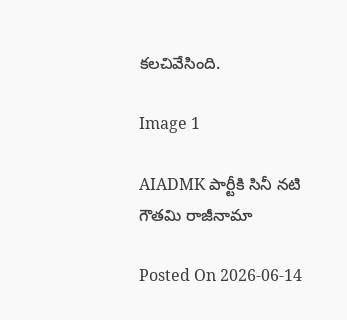కలచివేసింది.

Image 1

AIADMK పార్టీకి సినీ నటి గౌతమి రాజీనామా

Posted On 2026-06-14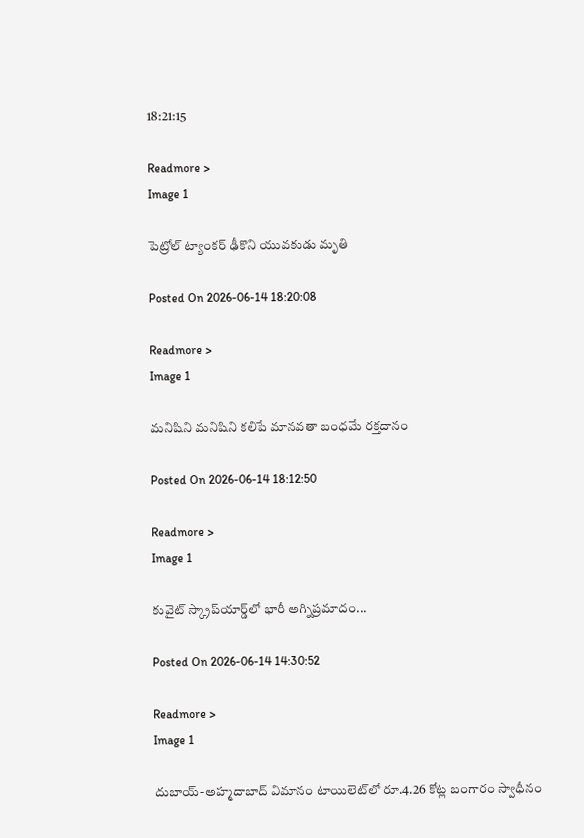18:21:15

Readmore >
Image 1

పెట్రోల్ ట్యాంకర్ ఢీకొని యువకుడు మృతి

Posted On 2026-06-14 18:20:08

Readmore >
Image 1

మనిషిని మనిషిని కలిపే మానవతా బంధమే రక్తదానం

Posted On 2026-06-14 18:12:50

Readmore >
Image 1

కువైట్ స్క్రాప్‌యార్డ్‌లో భారీ అగ్నిప్రమాదం...

Posted On 2026-06-14 14:30:52

Readmore >
Image 1

దుబాయ్-అహ్మదాబాద్ విమానం టాయిలెట్‌లో రూ.4.26 కోట్ల బంగారం స్వాధీనం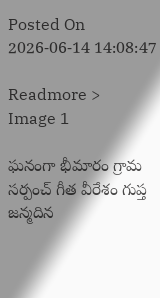Posted On 2026-06-14 14:08:47

Readmore >
Image 1

ఘనంగా భీమారం గ్రామ సర్పంచ్ గీత వీరేశం గుప్త జన్మదిన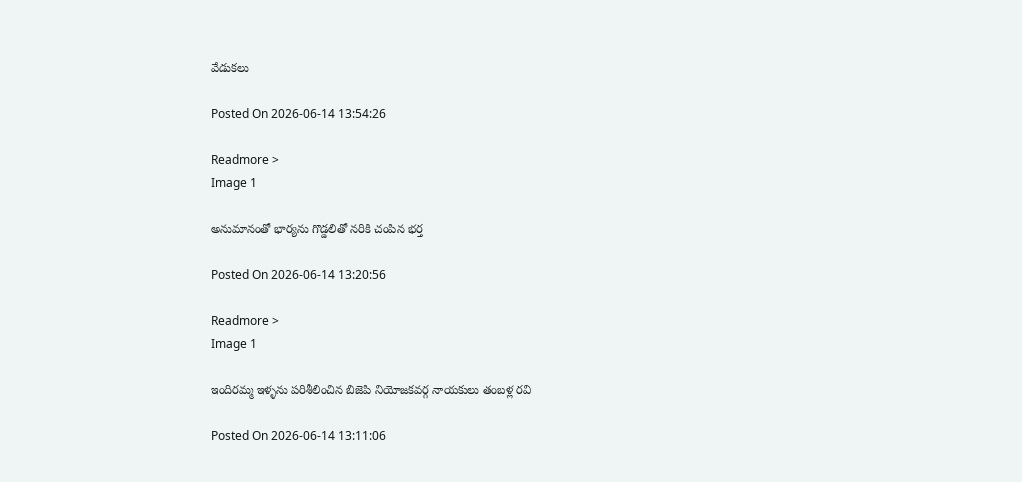వేడుకలు

Posted On 2026-06-14 13:54:26

Readmore >
Image 1

అనుమానంతో భార్యను గొడ్డలితో నరికి చంపిన భర్త

Posted On 2026-06-14 13:20:56

Readmore >
Image 1

ఇందిరమ్మ ఇళ్ళను పరిశీలించిన బిజెపి నియోజకవర్గ నాయకులు తంబళ్ల రవి

Posted On 2026-06-14 13:11:06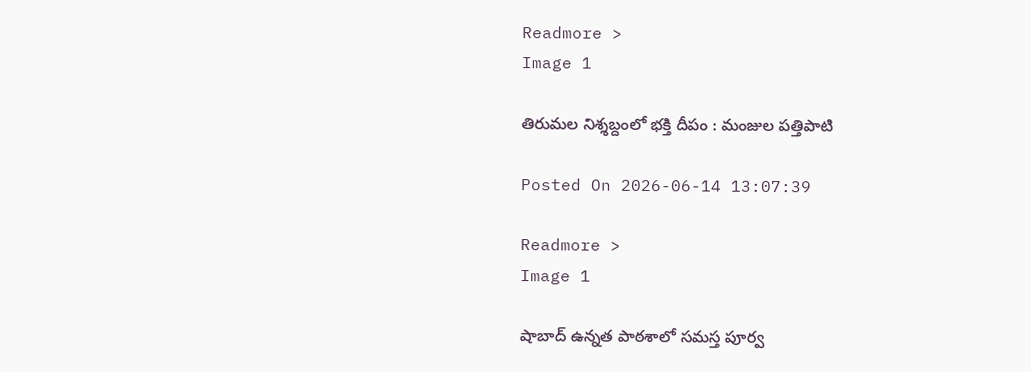Readmore >
Image 1

తిరుమల నిశ్శబ్దంలో భక్తి దీపం : మంజుల పత్తిపాటి

Posted On 2026-06-14 13:07:39

Readmore >
Image 1

షాబాద్‌ ఉన్నత పాఠశాలో సమస్త పూర్వ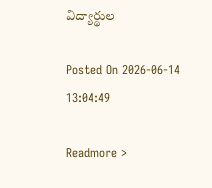విద్యార్థుల

Posted On 2026-06-14 13:04:49

Readmore >